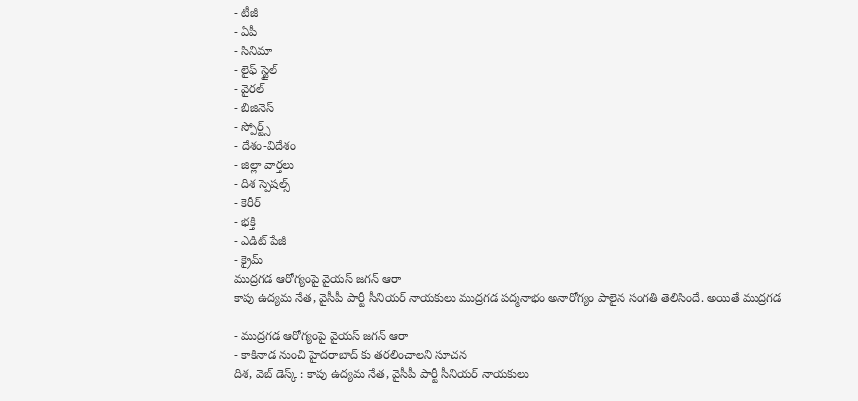- టీజీ
- ఏపీ
- సినిమా
- లైఫ్ స్టైల్
- వైరల్
- బిజినెస్
- స్పోర్ట్స్
- దేశం-విదేశం
- జిల్లా వార్తలు
- దిశ స్పెషల్స్
- కెరీర్
- భక్తి
- ఎడిట్ పేజీ
- క్రైమ్
ముద్రగడ ఆరోగ్యంపై వైయస్ జగన్ ఆరా
కాపు ఉద్యమ నేత, వైసీపీ పార్టీ సీనియర్ నాయకులు ముద్రగడ పద్మనాభం అనారోగ్యం పాలైన సంగతి తెలిసిందే. అయితే ముద్రగడ

- ముద్రగడ ఆరోగ్యంపై వైయస్ జగన్ ఆరా
- కాకినాడ నుంచి హైదరాబాద్ కు తరలించాలని సూచన
దిశ, వెబ్ డెస్క్ : కాపు ఉద్యమ నేత, వైసీపీ పార్టీ సీనియర్ నాయకులు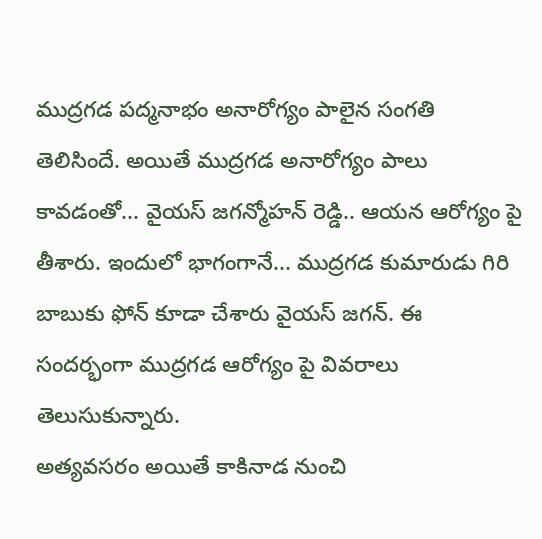ముద్రగడ పద్మనాభం అనారోగ్యం పాలైన సంగతి తెలిసిందే. అయితే ముద్రగడ అనారోగ్యం పాలు కావడంతో... వైయస్ జగన్మోహన్ రెడ్డి.. ఆయన ఆరోగ్యం పై తీశారు. ఇందులో భాగంగానే... ముద్రగడ కుమారుడు గిరి బాబుకు ఫోన్ కూడా చేశారు వైయస్ జగన్. ఈ సందర్భంగా ముద్రగడ ఆరోగ్యం పై వివరాలు తెలుసుకున్నారు.
అత్యవసరం అయితే కాకినాడ నుంచి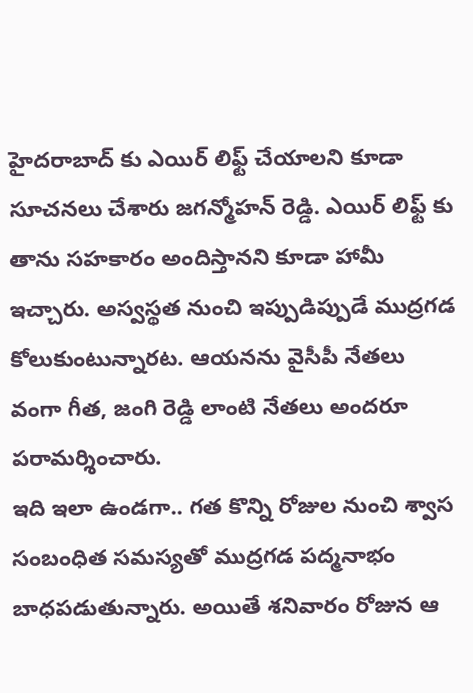హైదరాబాద్ కు ఎయిర్ లిఫ్ట్ చేయాలని కూడా సూచనలు చేశారు జగన్మోహన్ రెడ్డి. ఎయిర్ లిఫ్ట్ కు తాను సహకారం అందిస్తానని కూడా హామీ ఇచ్చారు. అస్వస్థత నుంచి ఇప్పుడిప్పుడే ముద్రగడ కోలుకుంటున్నారట. ఆయనను వైసీపీ నేతలు వంగా గీత, జంగి రెడ్డి లాంటి నేతలు అందరూ పరామర్శించారు.
ఇది ఇలా ఉండగా.. గత కొన్ని రోజుల నుంచి శ్వాస సంబంధిత సమస్యతో ముద్రగడ పద్మనాభం బాధపడుతున్నారు. అయితే శనివారం రోజున ఆ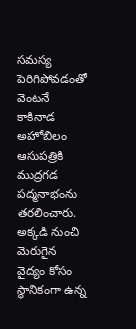సమస్య పెరిగిపోవడంతో వెంటనే కాకినాడ అహోబిలం ఆసుపత్రికి ముద్రగడ పద్మనాభంను తరలించారు. అక్కడి నుంచి మెరుగైన వైద్యం కోసం స్థానికంగా ఉన్న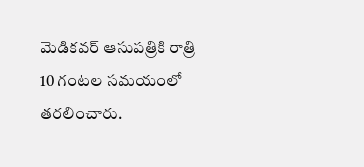మెడికవర్ ఆసుపత్రికి రాత్రి 10 గంటల సమయంలో తరలించారు.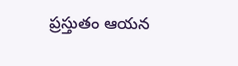ప్రస్తుతం ఆయన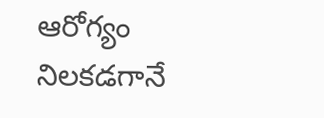ఆరోగ్యం నిలకడగానే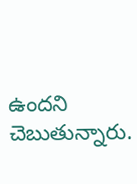ఉందని చెబుతున్నారు.